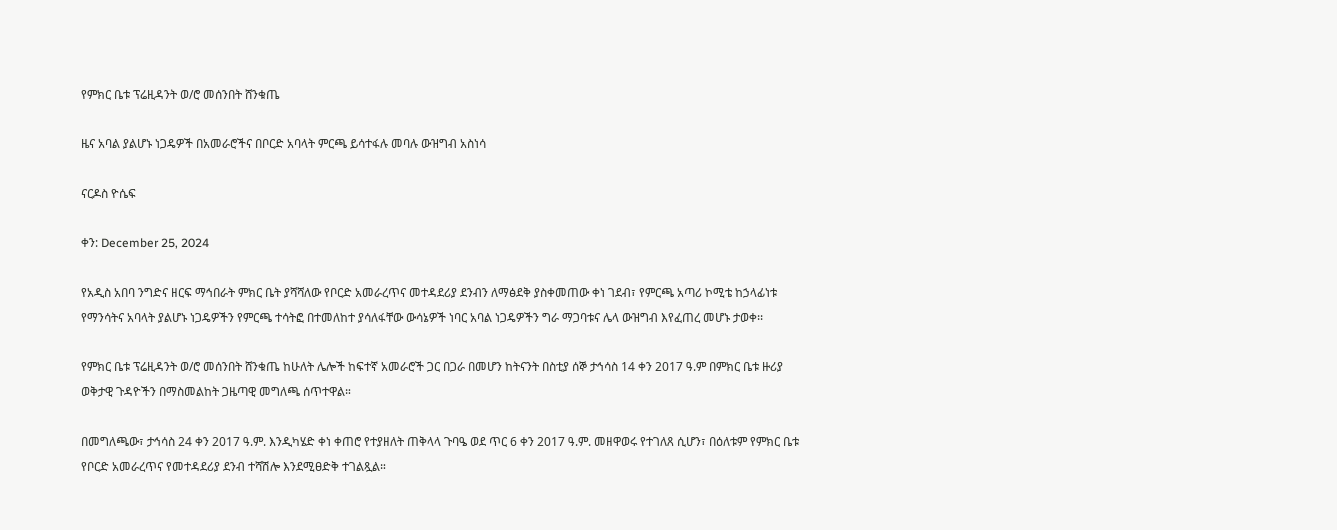የምክር ቤቱ ፕሬዚዳንት ወ/ሮ መሰንበት ሸንቁጤ

ዜና አባል ያልሆኑ ነጋዴዎች በአመራሮችና በቦርድ አባላት ምርጫ ይሳተፋሉ መባሉ ውዝግብ አስነሳ

ናርዶስ ዮሴፍ

ቀን: December 25, 2024

የአዲስ አበባ ንግድና ዘርፍ ማኅበራት ምክር ቤት ያሻሻለው የቦርድ አመራረጥና መተዳደሪያ ደንብን ለማፅደቅ ያስቀመጠው ቀነ ገደብ፣ የምርጫ አጣሪ ኮሚቴ ከኃላፊነቱ የማንሳትና አባላት ያልሆኑ ነጋዴዎችን የምርጫ ተሳትፎ በተመለከተ ያሳለፋቸው ውሳኔዎች ነባር አባል ነጋዴዎችን ግራ ማጋባቱና ሌላ ውዝግብ እየፈጠረ መሆኑ ታወቀ፡፡

የምክር ቤቱ ፕሬዚዳንት ወ/ሮ መሰንበት ሸንቁጤ ከሁለት ሌሎች ከፍተኛ አመራሮች ጋር በጋራ በመሆን ከትናንት በስቲያ ሰኞ ታኅሳስ 14 ቀን 2017 ዓ.ም በምክር ቤቱ ዙሪያ ወቅታዊ ጉዳዮችን በማስመልከት ጋዜጣዊ መግለጫ ሰጥተዋል።

በመግለጫው፣ ታኅሳስ 24 ቀን 2017 ዓ.ም. እንዲካሄድ ቀነ ቀጠሮ የተያዘለት ጠቅላላ ጉባዔ ወደ ጥር 6 ቀን 2017 ዓ.ም. መዘዋወሩ የተገለጸ ሲሆን፣ በዕለቱም የምክር ቤቱ የቦርድ አመራረጥና የመተዳደሪያ ደንብ ተሻሽሎ እንደሚፀድቅ ተገልጿል።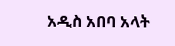አዲስ አበባ አላት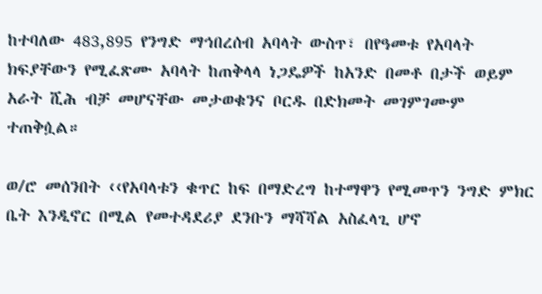ከተባለው 483,895 የንግድ ማኅበረሰብ አባላት ውስጥ፣ በየዓመቱ የአባላት ክፍያቸውን የሚፈጽሙ አባላት ከጠቅላላ ነጋዴዎች ከአንድ በመቶ በታች ወይም አራት ሺሕ ብቻ መሆናቸው መታወቁንና ቦርዱ በድክመት መገምገሙም ተጠቅሷል።

ወ/ሮ መሰንበት ‹‹የአባላቱን ቁጥር ከፍ በማድረግ ከተማዋን የሚመጥን ንግድ ምክር ቤት እንዲኖር በሚል የመተዳደሪያ ደንቡን ማሻሻል አስፈላጊ ሆኖ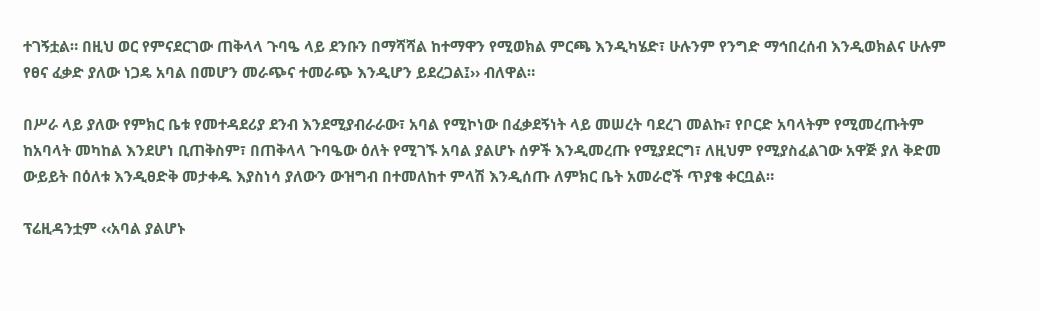ተገኝቷል። በዚህ ወር የምናደርገው ጠቅላላ ጉባዔ ላይ ደንቡን በማሻሻል ከተማዋን የሚወክል ምርጫ እንዲካሄድ፣ ሁሉንም የንግድ ማኅበረሰብ እንዲወክልና ሁሉም የፀና ፈቃድ ያለው ነጋዴ አባል በመሆን መራጭና ተመራጭ እንዲሆን ይደረጋል፤›› ብለዋል።

በሥራ ላይ ያለው የምክር ቤቱ የመተዳደሪያ ደንብ እንደሚያብራራው፣ አባል የሚኮነው በፈቃደኝነት ላይ መሠረት ባደረገ መልኩ፣ የቦርድ አባላትም የሚመረጡትም ከአባላት መካከል እንደሆነ ቢጠቅስም፣ በጠቅላላ ጉባዔው ዕለት የሚገኙ አባል ያልሆኑ ሰዎች እንዲመረጡ የሚያደርግ፣ ለዚህም የሚያስፈልገው አዋጅ ያለ ቅድመ ውይይት በዕለቱ እንዲፀድቅ መታቀዱ እያስነሳ ያለውን ውዝግብ በተመለከተ ምላሽ እንዲሰጡ ለምክር ቤት አመራሮች ጥያቄ ቀርቧል።

ፕሬዚዳንቷም ‹‹አባል ያልሆኑ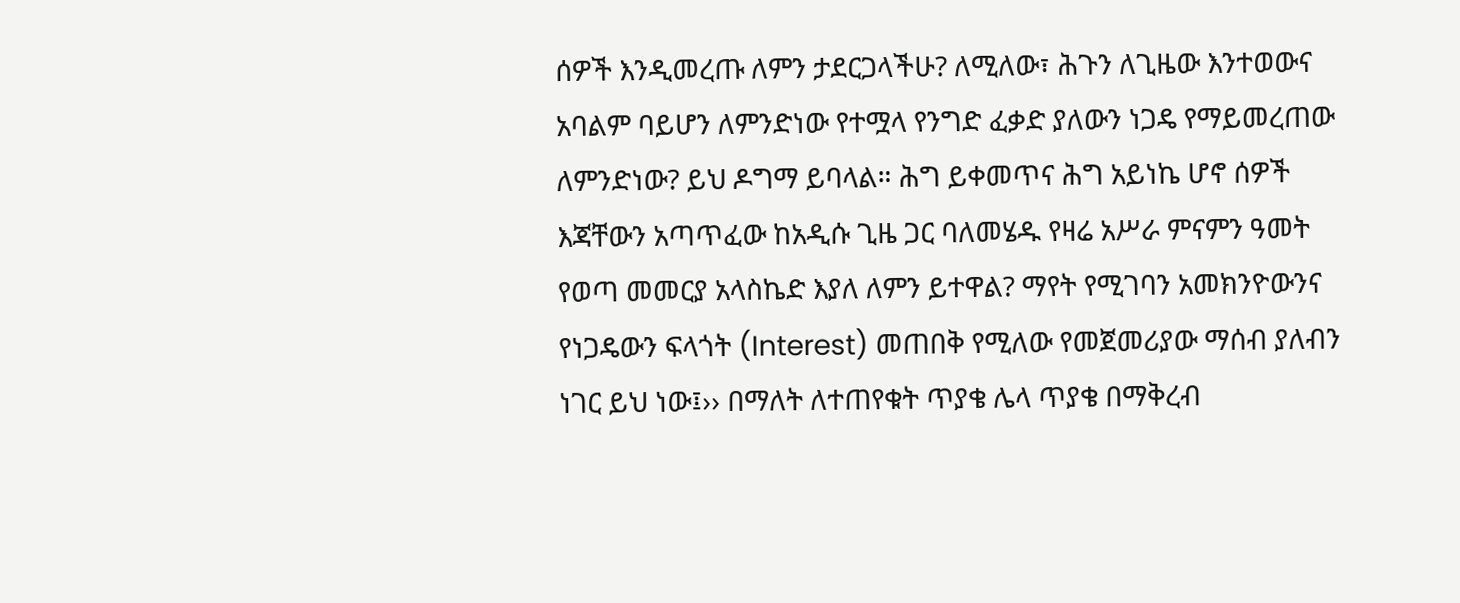ሰዎች እንዲመረጡ ለምን ታደርጋላችሁ? ለሚለው፣ ሕጉን ለጊዜው እንተወውና አባልም ባይሆን ለምንድነው የተሟላ የንግድ ፈቃድ ያለውን ነጋዴ የማይመረጠው ለምንድነው? ይህ ዶግማ ይባላል። ሕግ ይቀመጥና ሕግ አይነኬ ሆኖ ሰዎች እጃቸውን አጣጥፈው ከአዲሱ ጊዜ ጋር ባለመሄዱ የዛሬ አሥራ ምናምን ዓመት የወጣ መመርያ አላስኬድ እያለ ለምን ይተዋል? ማየት የሚገባን አመክንዮውንና የነጋዴውን ፍላጎት (Interest) መጠበቅ የሚለው የመጀመሪያው ማሰብ ያለብን ነገር ይህ ነው፤›› በማለት ለተጠየቁት ጥያቄ ሌላ ጥያቄ በማቅረብ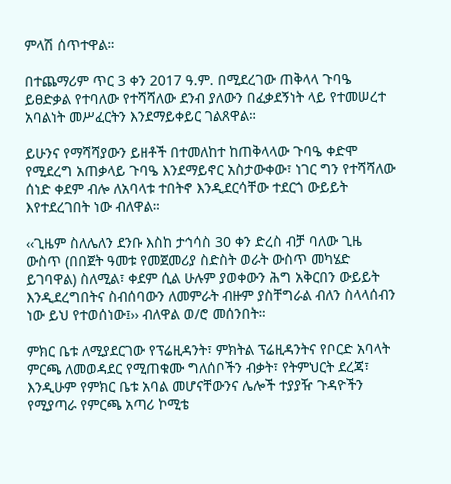ምላሽ ሰጥተዋል።

በተጨማሪም ጥር 3 ቀን 2017 ዓ.ም. በሚደረገው ጠቅላላ ጉባዔ ይፀድቃል የተባለው የተሻሻለው ደንብ ያለውን በፈቃደኝነት ላይ የተመሠረተ አባልነት መሥፈርትን እንደማይቀይር ገልጸዋል።

ይሁንና የማሻሻያውን ይዘቶች በተመለከተ ከጠቅላላው ጉባዔ ቀድሞ የሚደረግ አጠቃላይ ጉባዔ እንደማይኖር አስታውቀው፣ ነገር ግን የተሻሻለው ሰነድ ቀደም ብሎ ለአባላቱ ተበትኖ እንዲደርሳቸው ተደርጎ ውይይት እየተደረገበት ነው ብለዋል።

‹‹ጊዜም ስለሌለን ደንቡ እስከ ታኅሳስ 30 ቀን ድረስ ብቻ ባለው ጊዜ ውስጥ (በበጀት ዓመቱ የመጀመሪያ ስድስት ወራት ውስጥ መካሄድ ይገባዋል) ስለሚል፣ ቀደም ሲል ሁሉም ያወቀውን ሕግ አቅርበን ውይይት እንዲደረግበትና ስብሰባውን ለመምራት ብዙም ያስቸግራል ብለን ስላላሰብን ነው ይህ የተወሰነው፤›› ብለዋል ወ/ሮ መሰንበት።

ምክር ቤቱ ለሚያደርገው የፕሬዚዳንት፣ ምክትል ፕሬዚዳንትና የቦርድ አባላት ምርጫ ለመወዳደር የሚጠቁሙ ግለሰቦችን ብቃት፣ የትምህርት ደረጃ፣ እንዲሁም የምክር ቤቱ አባል መሆናቸውንና ሌሎች ተያያዥ ጉዳዮችን የሚያጣራ የምርጫ አጣሪ ኮሚቴ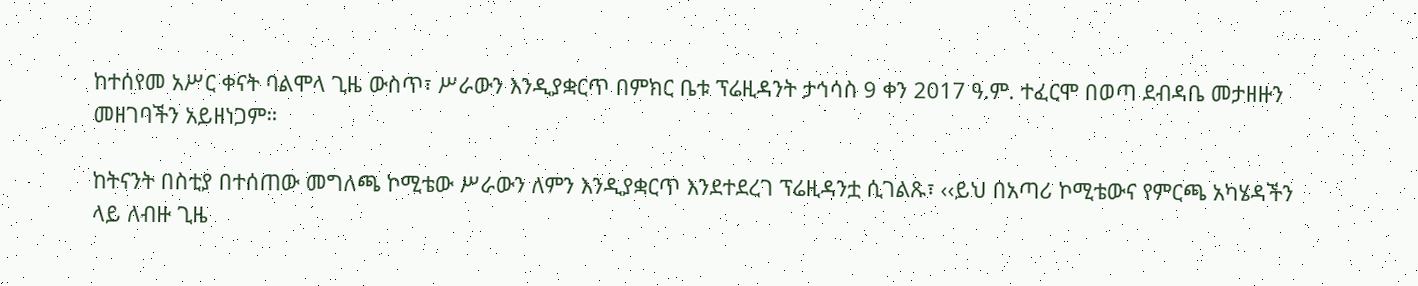ከተሰየመ አሥር ቀናት ባልሞላ ጊዜ ውስጥ፣ ሥራውን እንዲያቋርጥ በምክር ቤቱ ፕሬዚዳንት ታኅሳስ 9 ቀን 2017 ዓ.ም. ተፈርሞ በወጣ ደብዳቤ መታዘዙን መዘገባችን አይዘነጋም።

ከትናንት በስቲያ በተሰጠው መግለጫ ኮሚቴው ሥራውን ለምን እንዲያቋርጥ እንደተደረገ ፕሬዚዳንቷ ሲገልጹ፣ ‹‹ይህ በአጣሪ ኮሚቴውና የምርጫ አካሄዳችን ላይ ለብዙ ጊዜ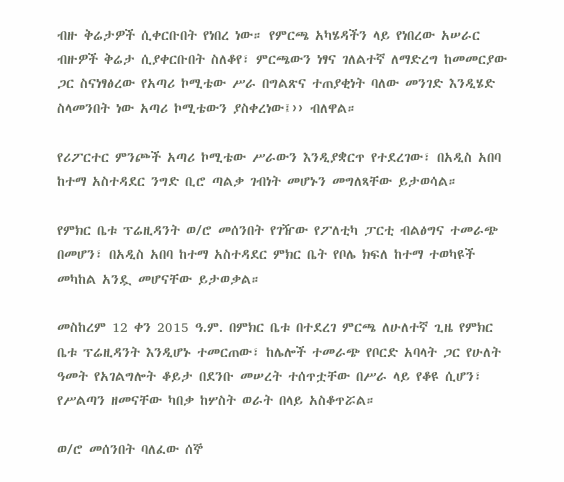ብዙ ቅሬታዎች ሲቀርቡበት የነበረ ነው። የምርጫ አካሄዳችን ላይ የነበረው አሠራር ብዙዎች ቅሬታ ሲያቀርቡበት ስለቆየ፣ ምርጫውን ነፃና ገለልተኛ ለማድረግ ከመመርያው ጋር ስናነፃፅረው የአጣሪ ኮሚቴው ሥራ በግልጽና ተጠያቂነት ባለው መንገድ እንዲሄድ ስላመንበት ነው አጣሪ ኮሚቴውን ያስቀረነው፤›› ብለዋል።

የሪፖርተር ምንጮች አጣሪ ኮሚቴው ሥራውን እንዲያቋርጥ የተደረገው፣ በአዲስ አበባ ከተማ አስተዳደር ንግድ ቢሮ ጣልቃ ገብነት መሆኑን መግለጻቸው ይታወሳል።

የምክር ቤቱ ፕሬዚዳንት ወ/ሮ መሰንበት የገዥው የፖለቲካ ፓርቲ ብልፅግና ተመራጭ በመሆን፣ በአዲስ አበባ ከተማ አስተዳደር ምክር ቤት የቦሌ ክፍለ ከተማ ተወካዩች መካከል አንዷ መሆናቸው ይታወቃል።

መስከረም 12 ቀን 2015 ዓ.ም. በምክር ቤቱ በተደረገ ምርጫ ለሁለተኛ ጊዜ የምክር ቤቱ ፕሬዚዳንት እንዲሆኑ ተመርጠው፣ ከሌሎች ተመራጭ የቦርድ አባላት ጋር የሁለት ዓመት የአገልግሎት ቆይታ በደንቡ መሠረት ተሰጥቷቸው በሥራ ላይ የቆዩ ሲሆን፣ የሥልጣን ዘመናቸው ካበቃ ከሦስት ወራት በላይ አስቆጥሯል።

ወ/ሮ መሰንበት ባለፈው ሰኞ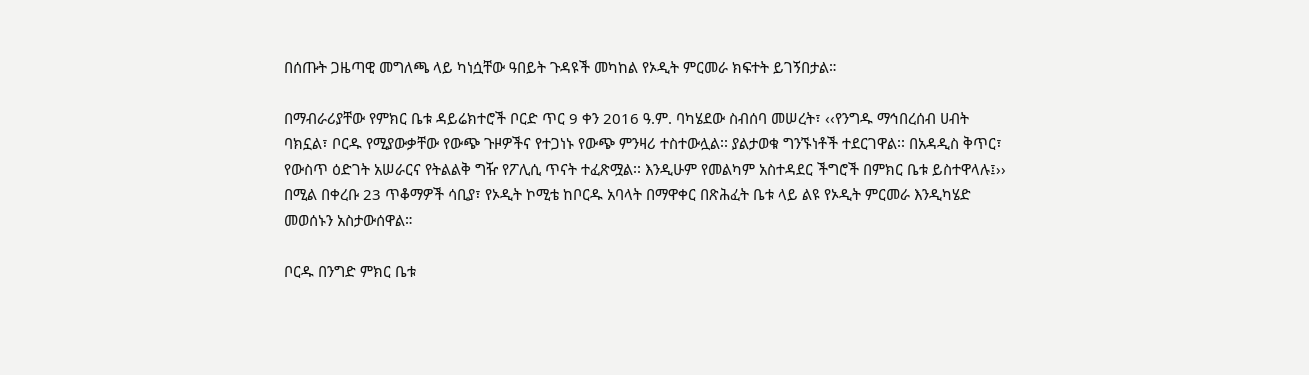በሰጡት ጋዜጣዊ መግለጫ ላይ ካነሷቸው ዓበይት ጉዳዩች መካከል የኦዲት ምርመራ ክፍተት ይገኝበታል።

በማብራሪያቸው የምክር ቤቱ ዳይሬክተሮች ቦርድ ጥር 9 ቀን 2016 ዓ.ም. ባካሄደው ስብሰባ መሠረት፣ ‹‹የንግዱ ማኅበረሰብ ሀብት ባክኗል፣ ቦርዱ የሚያውቃቸው የውጭ ጉዞዎችና የተጋነኑ የውጭ ምንዛሪ ተስተውሏል፡፡ ያልታወቁ ግንኙነቶች ተደርገዋል፡፡ በአዳዲስ ቅጥር፣ የውስጥ ዕድገት አሠራርና የትልልቅ ግዥ የፖሊሲ ጥናት ተፈጽሟል፡፡ እንዲሁም የመልካም አስተዳደር ችግሮች በምክር ቤቱ ይስተዋላሉ፤›› በሚል በቀረቡ 23 ጥቆማዎች ሳቢያ፣ የኦዲት ኮሚቴ ከቦርዱ አባላት በማዋቀር በጽሕፈት ቤቱ ላይ ልዩ የኦዲት ምርመራ እንዲካሄድ መወሰኑን አስታውሰዋል።

ቦርዱ በንግድ ምክር ቤቱ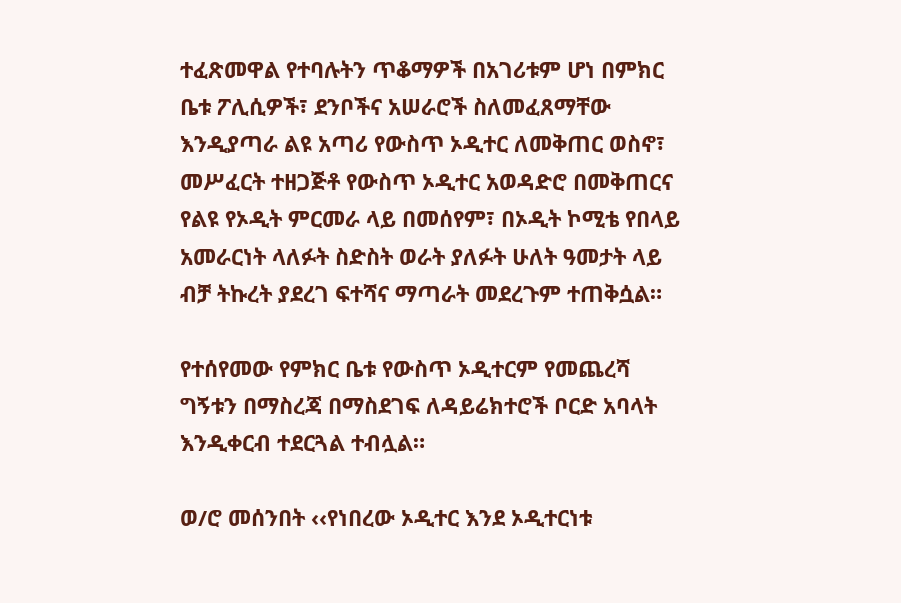ተፈጽመዋል የተባሉትን ጥቆማዎች በአገሪቱም ሆነ በምክር ቤቱ ፖሊሲዎች፣ ደንቦችና አሠራሮች ስለመፈጸማቸው እንዲያጣራ ልዩ አጣሪ የውስጥ ኦዲተር ለመቅጠር ወስኖ፣ መሥፈርት ተዘጋጅቶ የውስጥ ኦዲተር አወዳድሮ በመቅጠርና የልዩ የኦዲት ምርመራ ላይ በመሰየም፣ በኦዲት ኮሚቴ የበላይ አመራርነት ላለፉት ስድስት ወራት ያለፉት ሁለት ዓመታት ላይ ብቻ ትኩረት ያደረገ ፍተሻና ማጣራት መደረጉም ተጠቅሷል።

የተሰየመው የምክር ቤቱ የውስጥ ኦዲተርም የመጨረሻ ግኝቱን በማስረጃ በማስደገፍ ለዳይሬክተሮች ቦርድ አባላት እንዲቀርብ ተደርጓል ተብሏል።

ወ/ሮ መሰንበት ‹‹የነበረው ኦዲተር እንደ ኦዲተርነቱ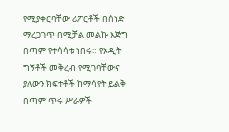የሚያቀርባቸው ሪፖርቶች በሰነድ ማረጋገጥ በሚቻል መልኩ እጅግ በጣም የተሳሳቱ ነበሩ። የኦዲት ግኝቶች መቅረብ የሚገባቸውና ያለውን ክፍተቶች ከማሳየት ይልቅ በጣም ጥሩ ሥራዎች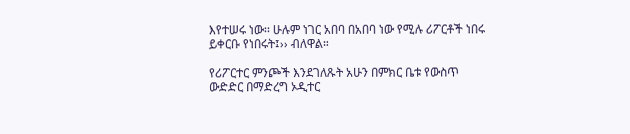እየተሠሩ ነው፡፡ ሁሉም ነገር አበባ በአበባ ነው የሚሉ ሪፖርቶች ነበሩ ይቀርቡ የነበሩት፤›› ብለዋል።

የሪፖርተር ምንጮች እንደገለጹት አሁን በምክር ቤቱ የውስጥ ውድድር በማድረግ ኦዲተር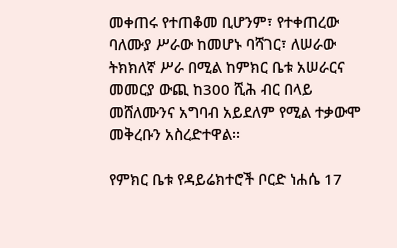መቀጠሩ የተጠቆመ ቢሆንም፣ የተቀጠረው ባለሙያ ሥራው ከመሆኑ ባሻገር፣ ለሠራው ትክክለኛ ሥራ በሚል ከምክር ቤቱ አሠራርና መመርያ ውጪ ከ300 ሺሕ ብር በላይ መሸለሙንና አግባብ አይደለም የሚል ተቃውሞ መቅረቡን አስረድተዋል፡፡

የምክር ቤቱ የዳይሬክተሮች ቦርድ ነሐሴ 17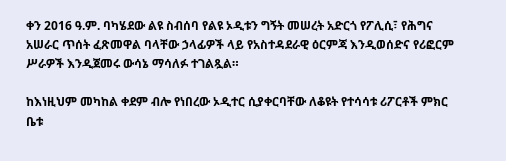ቀን 2016 ዓ.ም. ባካሄደው ልዩ ስብሰባ የልዩ ኦዲቱን ግኝት መሠረት አድርጎ የፖሊሲ፣ የሕግና አሠራር ጥሰት ፈጽመዋል ባላቸው ኃላፊዎች ላይ የአስተዳደራዊ ዕርምጃ እንዲወሰድና የሪፎርም ሥራዎች እንዲጀመሩ ውሳኔ ማሳለፉ ተገልጿል።

ከእነዚህም መካከል ቀደም ብሎ የነበረው ኦዲተር ሲያቀርባቸው ለቆዩት የተሳሳቱ ሪፖርቶች ምክር ቤቱ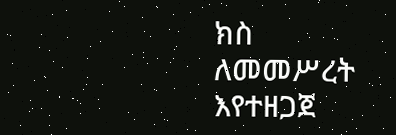ክስ ለመመሥረት እየተዘጋጀ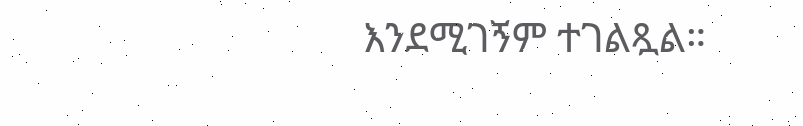እንደሚገኝም ተገልጿል።